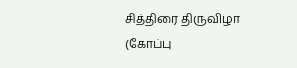சித்திரை திருவிழா (கோப்பு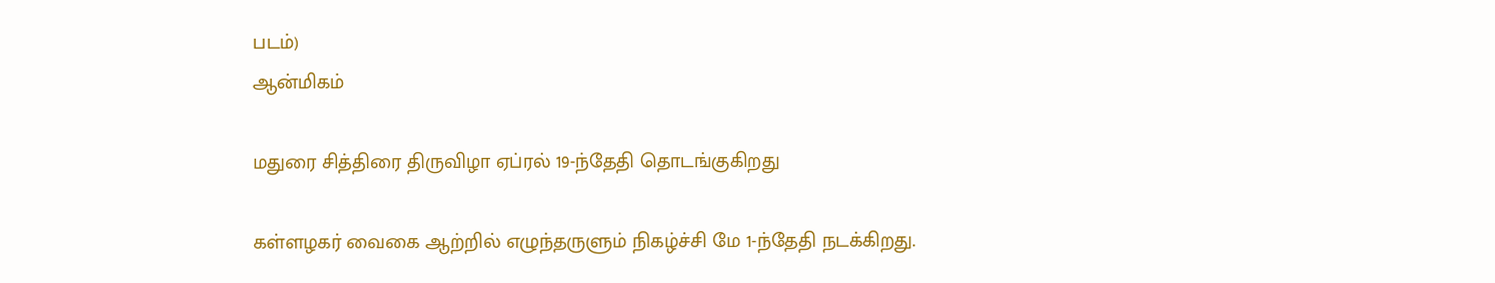படம்)
ஆன்மிகம்

மதுரை சித்திரை திருவிழா ஏப்ரல் 19-ந்தேதி தொடங்குகிறது

கள்ளழகர் வைகை ஆற்றில் எழுந்தருளும் நிகழ்ச்சி மே 1-ந்தேதி நடக்கிறது.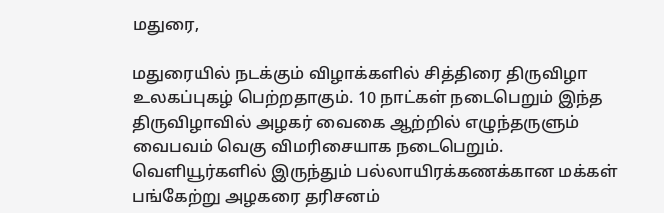மதுரை,

மதுரையில் நடக்கும் விழாக்களில் சித்திரை திருவிழா உலகப்புகழ் பெற்றதாகும். 10 நாட்கள் நடைபெறும் இந்த திருவிழாவில் அழகர் வைகை ஆற்றில் எழுந்தருளும் வைபவம் வெகு விமரிசையாக நடைபெறும். வெளியூர்களில் இருந்தும் பல்லாயிரக்கணக்கான மக்கள் பங்கேற்று அழகரை தரிசனம்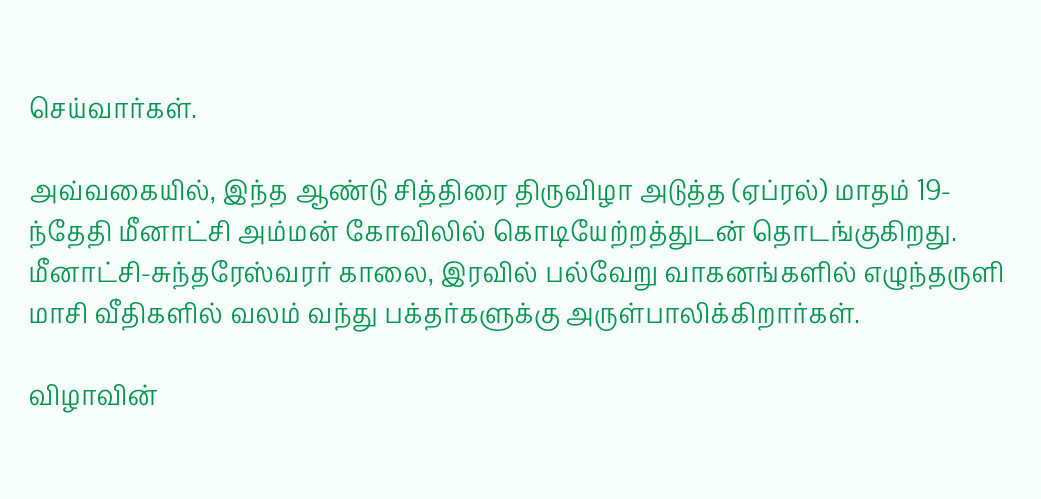செய்வார்கள்.

அவ்வகையில், இந்த ஆண்டு சித்திரை திருவிழா அடுத்த (ஏப்ரல்) மாதம் 19-ந்தேதி மீனாட்சி அம்மன் கோவிலில் கொடியேற்றத்துடன் தொடங்குகிறது. மீனாட்சி-சுந்தரேஸ்வரர் காலை, இரவில் பல்வேறு வாகனங்களில் எழுந்தருளி மாசி வீதிகளில் வலம் வந்து பக்தர்களுக்கு அருள்பாலிக்கிறார்கள்.

விழாவின்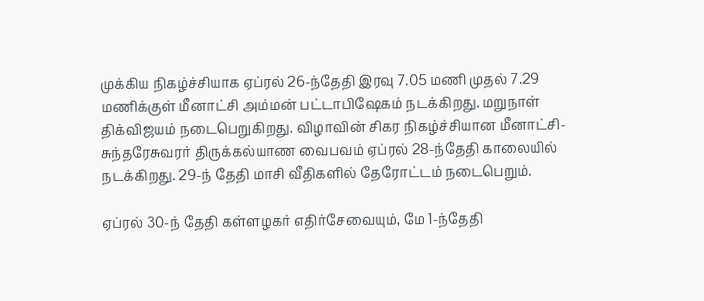முக்கிய நிகழ்ச்சியாக ஏப்ரல் 26-ந்தேதி இரவு 7.05 மணி முதல் 7.29 மணிக்குள் மீனாட்சி அம்மன் பட்டாபிஷேகம் நடக்கிறது. மறுநாள் திக்விஜயம் நடைபெறுகிறது. விழாவின் சிகர நிகழ்ச்சியான மீனாட்சி-சுந்தரேசுவரர் திருக்கல்யாண வைபவம் ஏப்ரல் 28-ந்தேதி காலையில் நடக்கிறது. 29-ந் தேதி மாசி வீதிகளில் தேரோட்டம் நடைபெறும்.

ஏப்ரல் 30-ந் தேதி கள்ளழகர் எதிர்சேவையும், மே 1-ந்தேதி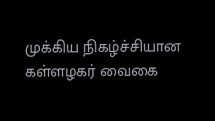முக்கிய நிகழ்ச்சியான கள்ளழகர் வைகை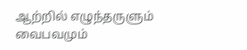ஆற்றில் எழுந்தருளும் வைபவமும்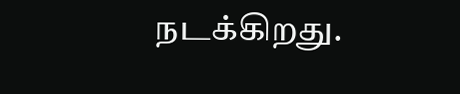நடக்கிறது.